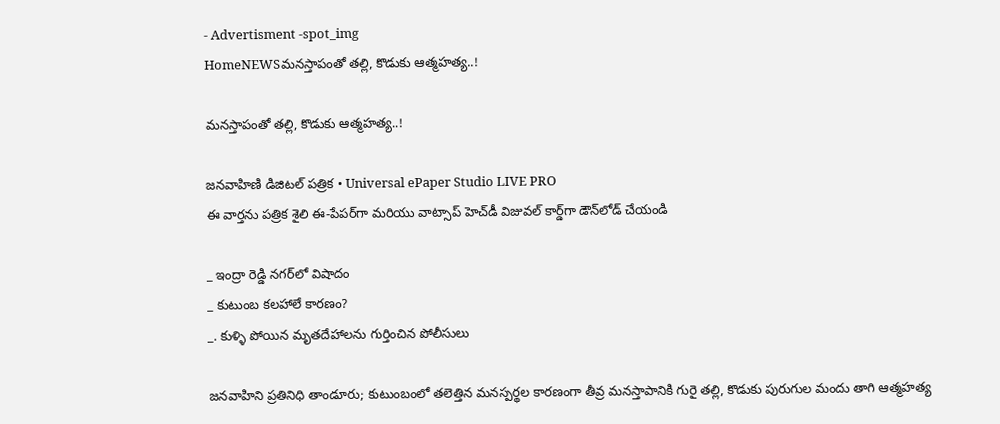- Advertisment -spot_img
HomeNEWSమనస్తాపంతో తల్లి, కొడుకు ఆత్మహత్య..!

మనస్తాపంతో తల్లి, కొడుకు ఆత్మహత్య..!

జనవాహిణి డిజిటల్ పత్రిక • Universal ePaper Studio LIVE PRO
ఈ వార్తను పత్రిక శైలి ఈ-పేపర్‌గా మరియు వాట్సాప్ హెచ్‌డీ విజువల్ కార్డ్‌గా డౌన్‌లోడ్ చేయండి

_ ఇంద్రా రెడ్డి నగర్‌లో విషాదం
_ కుటుంబ కలహాలే కారణం?
_. కుళ్ళి పోయిన మృతదేహాలను గుర్తించిన పోలీసులు

జనవాహిని ప్రతినిధి తాండూరు; కుటుంబంలో తలెత్తిన మనస్పర్థల కారణంగా తీవ్ర మనస్తాపానికి గురై తల్లి, కొడుకు పురుగుల మందు తాగి ఆత్మహత్య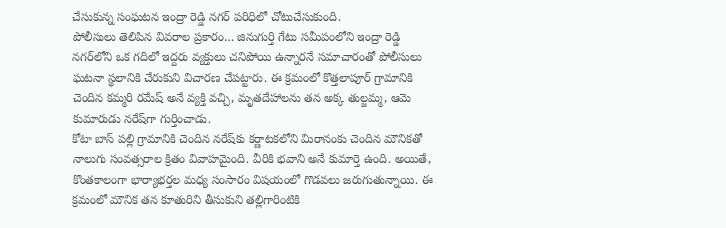చేసుకున్న సంఘటన ఇంద్రా రెడ్డి నగర్ పరిధిలో చోటుచేసుకుంది.
పోలీసులు తెలిపిన వివరాల ప్రకారం… జినుగుర్తి గేటు సమీపంలోని ఇంద్రా రెడ్డి నగర్‌లోని ఒక గదిలో ఇద్దరు వ్యక్తులు చనిపోయి ఉన్నారనే సమాచారంతో పోలీసులు ఘటనా స్థలానికి చేరుకుని విచారణ చేపట్టారు. ఈ క్రమంలో కొత్తలాపూర్ గ్రామానికి చెందిన కమ్మరి రమేష్ అనే వ్యక్తి వచ్చి, మృతదేహాలను తన అక్క తుల్జమ్మ, ఆమె కుమారుడు నరేష్‌గా గుర్తించాడు.
కోటా బాస్ పల్లి గ్రామానికి చెందిన నరేష్‌కు కర్ణాటకలోని మిరానంకు చెందిన మౌనికతో నాలుగు సంవత్సరాల క్రితం వివాహమైంది. వీరికి భవాని అనే కుమార్తె ఉంది. అయితే, కొంతకాలంగా భార్యాభర్తల మధ్య సంసారం విషయంలో గొడవలు జరుగుతున్నాయి. ఈ క్రమంలో మౌనిక తన కూతురిని తీసుకుని తల్లిగారింటికి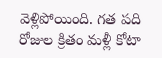వెళ్లిపోయింది. గత పది రోజుల క్రితం మళ్లీ కోటా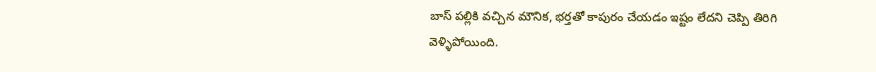బాస్ పల్లికి వచ్చిన మౌనిక, భర్తతో కాపురం చేయడం ఇష్టం లేదని చెప్పి తిరిగి వెళ్ళిపోయింది.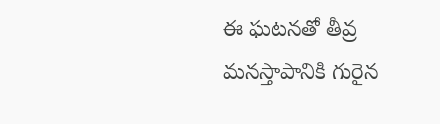ఈ ఘటనతో తీవ్ర మనస్తాపానికి గురైన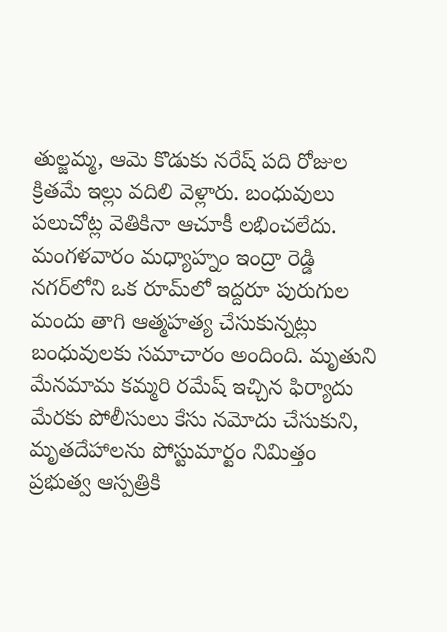తుల్జమ్మ, ఆమె కొడుకు నరేష్ పది రోజుల క్రితమే ఇల్లు వదిలి వెళ్లారు. బంధువులు పలుచోట్ల వెతికినా ఆచూకీ లభించలేదు. మంగళవారం మధ్యాహ్నం ఇంద్రా రెడ్డి నగర్‌లోని ఒక రూమ్‌లో ఇద్దరూ పురుగుల మందు తాగి ఆత్మహత్య చేసుకున్నట్లు బంధువులకు సమాచారం అందింది. మృతుని మేనమామ కమ్మరి రమేష్ ఇచ్చిన ఫిర్యాదు మేరకు పోలీసులు కేసు నమోదు చేసుకుని, మృతదేహాలను పోస్టుమార్టం నిమిత్తం ప్రభుత్వ ఆస్పత్రికి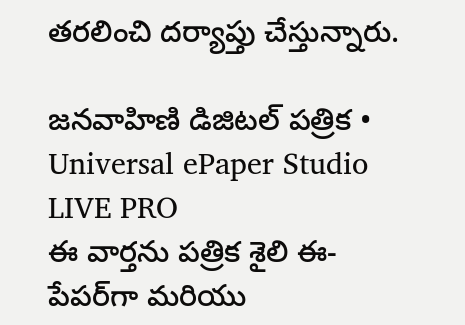తరలించి దర్యాప్తు చేస్తున్నారు.

జనవాహిణి డిజిటల్ పత్రిక • Universal ePaper Studio LIVE PRO
ఈ వార్తను పత్రిక శైలి ఈ-పేపర్‌గా మరియు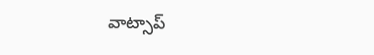వాట్సాప్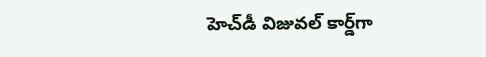హెచ్‌డీ విజువల్ కార్డ్‌గా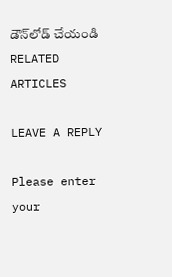డౌన్‌లోడ్ చేయండి
RELATED ARTICLES

LEAVE A REPLY

Please enter your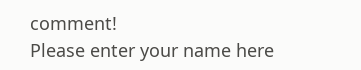comment!
Please enter your name here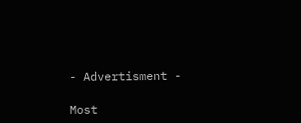- Advertisment -

Most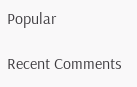Popular

Recent Comments